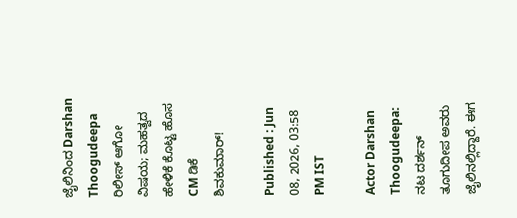ಜೈಲಿನಿಂದ Darshan Thoogudeepa ರಿಲೀಸ್‌ ಆಗೋ ವಿಷಯ; ಮಹತ್ವದ ಹೇಳಿಕೆ ಕೊಟ್ಟ ಹೊಸ CM ಡಿಕೆ ಶಿವಕುಮಾರ್!

Published : Jun 08, 2026, 03:58 PM IST

Actor Darshan Thoogudeepa: ನಟ ದರ್ಶನ್‌ ತೂಗುದೀಪ ಅವರು ಜೈಲಿನಲ್ಲಿದ್ದಾರೆ. ಈಗ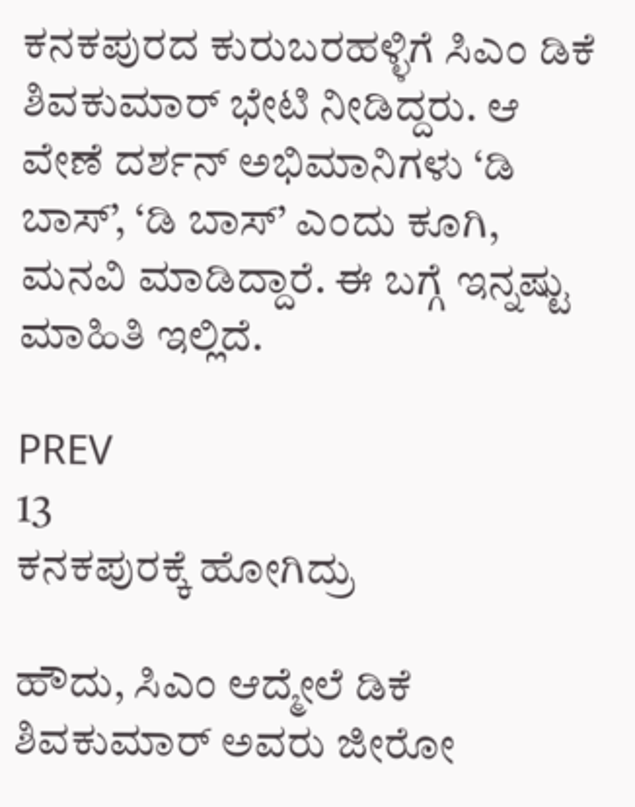ಕನಕಪುರದ ಕುರುಬರಹಳ್ಳಿಗೆ ಸಿಎಂ ಡಿಕೆ ಶಿವಕುಮಾರ್‌ ಭೇಟಿ ನೀಡಿದ್ದರು. ಆ ವೇಣೆ ದರ್ಶನ್‌ ಅಭಿಮಾನಿಗಳು ‘ಡಿ ಬಾಸ್’, ‘ಡಿ ಬಾಸ್’ ಎಂದು ಕೂಗಿ, ಮನವಿ ಮಾಡಿದ್ದಾರೆ. ಈ ಬಗ್ಗೆ ಇನ್ನಷ್ಟು ಮಾಹಿತಿ ಇಲ್ಲಿದೆ.

PREV
13
ಕನಕಪುರಕ್ಕೆ ಹೋಗಿದ್ರು

ಹೌದು, ಸಿಎಂ ಆದ್ಮೇಲೆ ಡಿಕೆ ಶಿವಕುಮಾರ್‌ ಅವರು ಜೀರೋ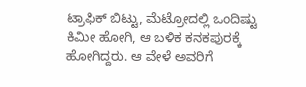ಟ್ರಾಫಿಕ್‌ ಬಿಟ್ಟು, ಮೆಟ್ರೋದಲ್ಲಿ ಒಂದಿಷ್ಟು ಕಿಮೀ ಹೋಗಿ, ಆ ಬಳಿಕ ಕನಕಪುರಕ್ಕೆ ಹೋಗಿದ್ದರು. ಆ ವೇಳೆ ಅವರಿಗೆ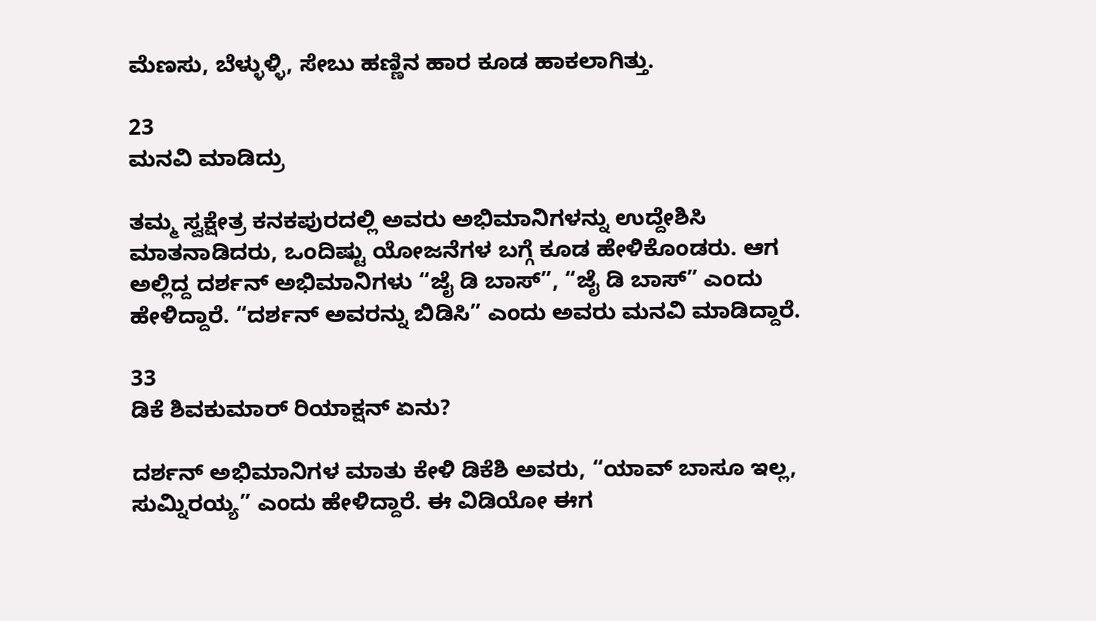ಮೆಣಸು, ಬೆಳ್ಳುಳ್ಳಿ, ಸೇಬು ಹಣ್ಣಿನ ಹಾರ ಕೂಡ ಹಾಕಲಾಗಿತ್ತು.

23
ಮನವಿ ಮಾಡಿದ್ರು

ತಮ್ಮ ಸ್ವಕ್ಷೇತ್ರ ಕನಕಪುರದಲ್ಲಿ ಅವರು ಅಭಿಮಾನಿಗಳನ್ನು ಉದ್ದೇಶಿಸಿ ಮಾತನಾಡಿದರು, ಒಂದಿಷ್ಟು ಯೋಜನೆಗಳ ಬಗ್ಗೆ ಕೂಡ ಹೇಳಿಕೊಂಡರು. ಆಗ ಅಲ್ಲಿದ್ದ ದರ್ಶನ್‌ ಅಭಿಮಾನಿಗಳು “ಜೈ ಡಿ ಬಾಸ್”, “ಜೈ ಡಿ ಬಾಸ್” ಎಂದು ಹೇಳಿದ್ದಾರೆ. “ದರ್ಶನ್‌ ಅವರನ್ನು ಬಿಡಿಸಿ” ಎಂದು ಅವರು ಮನವಿ ಮಾಡಿದ್ದಾರೆ.

33
ಡಿಕೆ ಶಿವಕುಮಾರ್‌ ರಿಯಾಕ್ಷನ್‌ ಏನು?

ದರ್ಶನ್‌ ಅಭಿಮಾನಿಗಳ ಮಾತು ಕೇಳಿ ಡಿಕೆಶಿ ಅವರು, “ಯಾವ್ ಬಾಸೂ ಇಲ್ಲ, ಸುಮ್ನಿರಯ್ಯ” ಎಂದು ಹೇಳಿದ್ದಾರೆ. ಈ ವಿಡಿಯೋ ಈಗ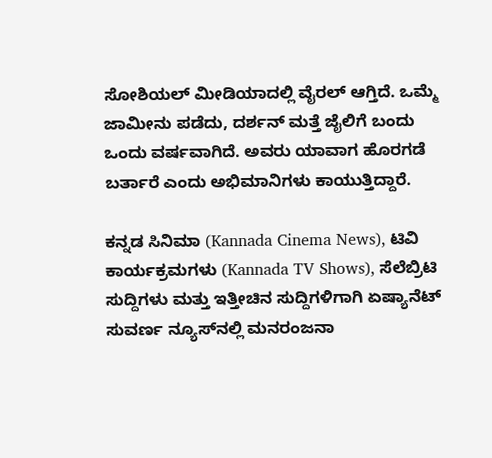ಸೋಶಿಯಲ್‌ ಮೀಡಿಯಾದಲ್ಲಿ ವೈರಲ್‌ ಆಗ್ತಿದೆ. ಒಮ್ಮೆ ಜಾಮೀನು ಪಡೆದು, ದರ್ಶನ್‌ ಮತ್ತೆ ಜೈಲಿಗೆ ಬಂದು ಒಂದು ವರ್ಷವಾಗಿದೆ. ಅವರು ಯಾವಾಗ ಹೊರಗಡೆ ಬರ್ತಾರೆ ಎಂದು ಅಭಿಮಾನಿಗಳು ಕಾಯುತ್ತಿದ್ದಾರೆ.

ಕನ್ನಡ ಸಿನಿಮಾ (Kannada Cinema News), ಟಿವಿ ಕಾರ್ಯಕ್ರಮಗಳು (Kannada TV Shows), ಸೆಲೆಬ್ರಿಟಿ ಸುದ್ದಿಗಳು ಮತ್ತು ಇತ್ತೀಚಿನ ಸುದ್ದಿಗಳಿಗಾಗಿ ಏಷ್ಯಾನೆಟ್ ಸುವರ್ಣ ನ್ಯೂಸ್‌ನಲ್ಲಿ ಮನರಂಜನಾ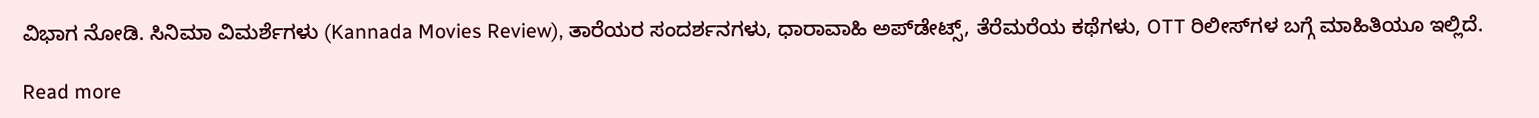ವಿಭಾಗ ನೋಡಿ. ಸಿನಿಮಾ ವಿಮರ್ಶೆಗಳು (Kannada Movies Review), ತಾರೆಯರ ಸಂದರ್ಶನಗಳು, ಧಾರಾವಾಹಿ ಅಪ್‌ಡೇಟ್ಸ್‌, ತೆರೆಮರೆಯ ಕಥೆಗಳು, OTT ರಿಲೀಸ್‌ಗಳ ಬಗ್ಗೆ ಮಾಹಿತಿಯೂ ಇಲ್ಲಿದೆ.

Read more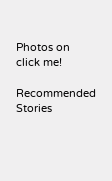Photos on
click me!

Recommended Stories